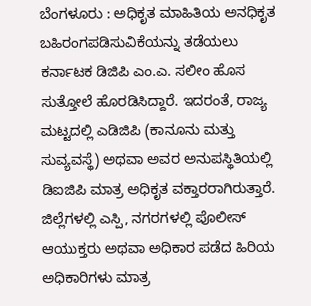ಬೆಂಗಳೂರು : ಅಧಿಕೃತ ಮಾಹಿತಿಯ ಅನಧಿಕೃತ ಬಹಿರಂಗಪಡಿಸುವಿಕೆಯನ್ನು ತಡೆಯಲು ಕರ್ನಾಟಕ ಡಿಜಿಪಿ ಎಂ.ಎ. ಸಲೀಂ ಹೊಸ ಸುತ್ತೋಲೆ ಹೊರಡಿಸಿದ್ದಾರೆ. ಇದರಂತೆ, ರಾಜ್ಯ ಮಟ್ಟದಲ್ಲಿ ಎಡಿಜಿಪಿ (ಕಾನೂನು ಮತ್ತು ಸುವ್ಯವಸ್ಥೆ) ಅಥವಾ ಅವರ ಅನುಪಸ್ಥಿತಿಯಲ್ಲಿ ಡಿಐಜಿಪಿ ಮಾತ್ರ ಅಧಿಕೃತ ವಕ್ತಾರರಾಗಿರುತ್ತಾರೆ. ಜಿಲ್ಲೆಗಳಲ್ಲಿ ಎಸ್ಪಿ, ನಗರಗಳಲ್ಲಿ ಪೊಲೀಸ್ ಆಯುಕ್ತರು ಅಥವಾ ಅಧಿಕಾರ ಪಡೆದ ಹಿರಿಯ ಅಧಿಕಾರಿಗಳು ಮಾತ್ರ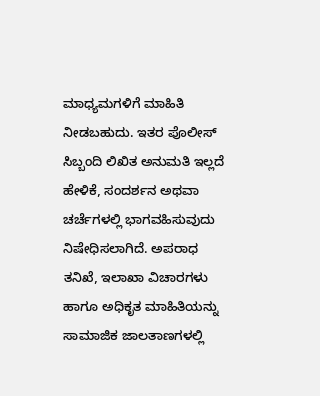ಮಾಧ್ಯಮಗಳಿಗೆ ಮಾಹಿತಿ ನೀಡಬಹುದು. ಇತರ ಪೊಲೀಸ್ ಸಿಬ್ಬಂದಿ ಲಿಖಿತ ಅನುಮತಿ ಇಲ್ಲದೆ ಹೇಳಿಕೆ, ಸಂದರ್ಶನ ಅಥವಾ ಚರ್ಚೆಗಳಲ್ಲಿ ಭಾಗವಹಿಸುವುದು ನಿಷೇಧಿಸಲಾಗಿದೆ. ಅಪರಾಧ ತನಿಖೆ, ಇಲಾಖಾ ವಿಚಾರಗಳು ಹಾಗೂ ಅಧಿಕೃತ ಮಾಹಿತಿಯನ್ನು ಸಾಮಾಜಿಕ ಜಾಲತಾಣಗಳಲ್ಲಿ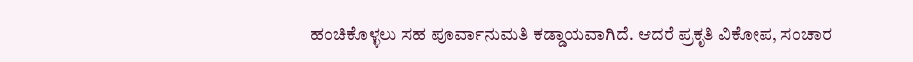ಹಂಚಿಕೊಳ್ಳಲು ಸಹ ಪೂರ್ವಾನುಮತಿ ಕಡ್ಡಾಯವಾಗಿದೆ. ಆದರೆ ಪ್ರಕೃತಿ ವಿಕೋಪ, ಸಂಚಾರ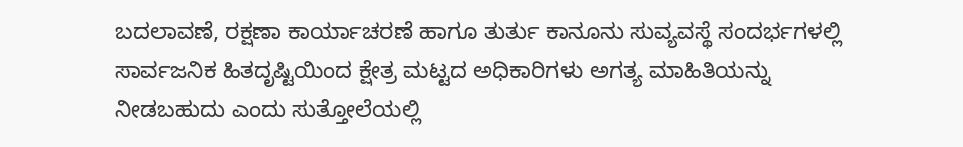ಬದಲಾವಣೆ, ರಕ್ಷಣಾ ಕಾರ್ಯಾಚರಣೆ ಹಾಗೂ ತುರ್ತು ಕಾನೂನು ಸುವ್ಯವಸ್ಥೆ ಸಂದರ್ಭಗಳಲ್ಲಿ ಸಾರ್ವಜನಿಕ ಹಿತದೃಷ್ಟಿಯಿಂದ ಕ್ಷೇತ್ರ ಮಟ್ಟದ ಅಧಿಕಾರಿಗಳು ಅಗತ್ಯ ಮಾಹಿತಿಯನ್ನು ನೀಡಬಹುದು ಎಂದು ಸುತ್ತೋಲೆಯಲ್ಲಿ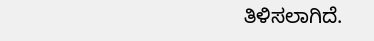ತಿಳಿಸಲಾಗಿದೆ.